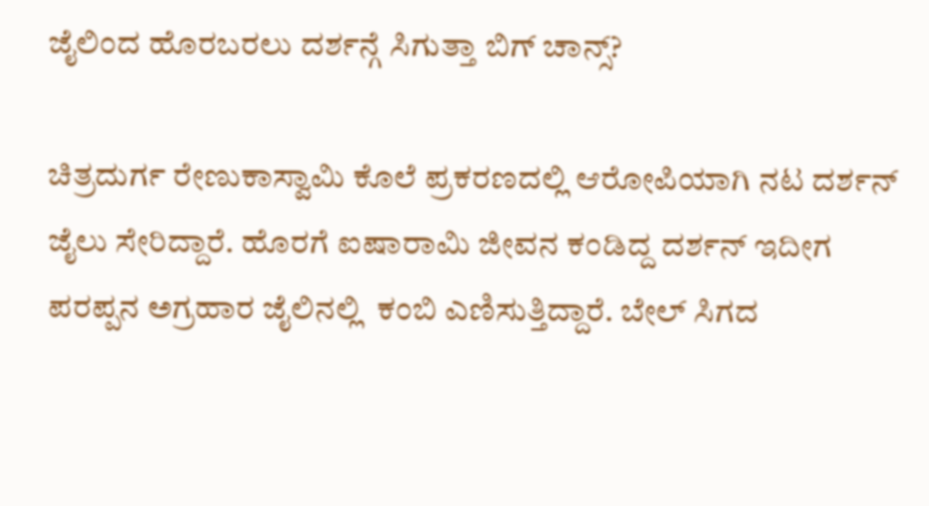ಜೈಲಿಂದ ಹೊರಬರಲು ದರ್ಶನ್ಗೆ ಸಿಗುತ್ತಾ ಬಿಗ್ ಚಾನ್ಸ್?

ಚಿತ್ರದುರ್ಗ ರೇಣುಕಾಸ್ವಾಮಿ ಕೊಲೆ ಪ್ರಕರಣದಲ್ಲಿ ಆರೋಪಿಯಾಗಿ ನಟ ದರ್ಶನ್ ಜೈಲು ಸೇರಿದ್ದಾರೆ. ಹೊರಗೆ ಐಷಾರಾಮಿ ಜೀವನ ಕಂಡಿದ್ದ ದರ್ಶನ್ ಇದೀಗ ಪರಪ್ಪನ ಅಗ್ರಹಾರ ಜೈಲಿನಲ್ಲಿ  ಕಂಬಿ ಎಣಿಸುತ್ತಿದ್ದಾರೆ. ಬೇಲ್ ಸಿಗದ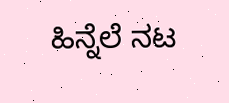ಹಿನ್ನೆಲೆ ನಟ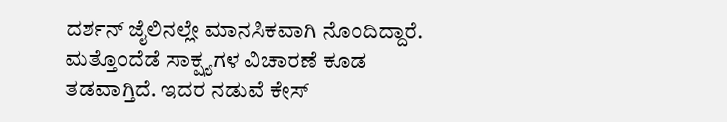ದರ್ಶನ್ ಜೈಲಿನಲ್ಲೇ ಮಾನಸಿಕವಾಗಿ ನೊಂದಿದ್ದಾರೆ. ಮತ್ತೊಂದೆಡೆ ಸಾಕ್ಷ್ಯಗಳ ವಿಚಾರಣೆ ಕೂಡ ತಡವಾಗ್ತಿದೆ. ಇದರ ನಡುವೆ ಕೇಸ್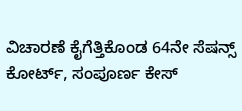ವಿಚಾರಣೆ ಕೈಗೆತ್ತಿಕೊಂಡ 64ನೇ ಸೆಷನ್ಸ್ ಕೋರ್ಟ್, ಸಂಪೂರ್ಣ ಕೇಸ್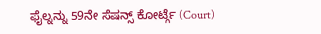ಫೈಲ್ನನ್ನು 59ನೇ ಸೆಷನ್ಸ್ ಕೋರ್ಟ್ಗೆ (Court)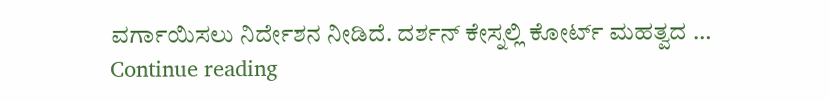ವರ್ಗಾಯಿಸಲು ನಿರ್ದೇಶನ ನೀಡಿದೆ. ದರ್ಶನ್ ಕೇಸ್ನಲ್ಲಿ ಕೋರ್ಟ್ ಮಹತ್ವದ … Continue reading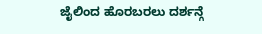ಜೈಲಿಂದ ಹೊರಬರಲು ದರ್ಶನ್ಗೆ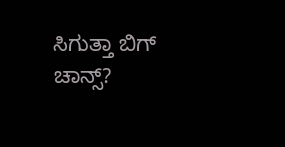ಸಿಗುತ್ತಾ ಬಿಗ್ ಚಾನ್ಸ್?